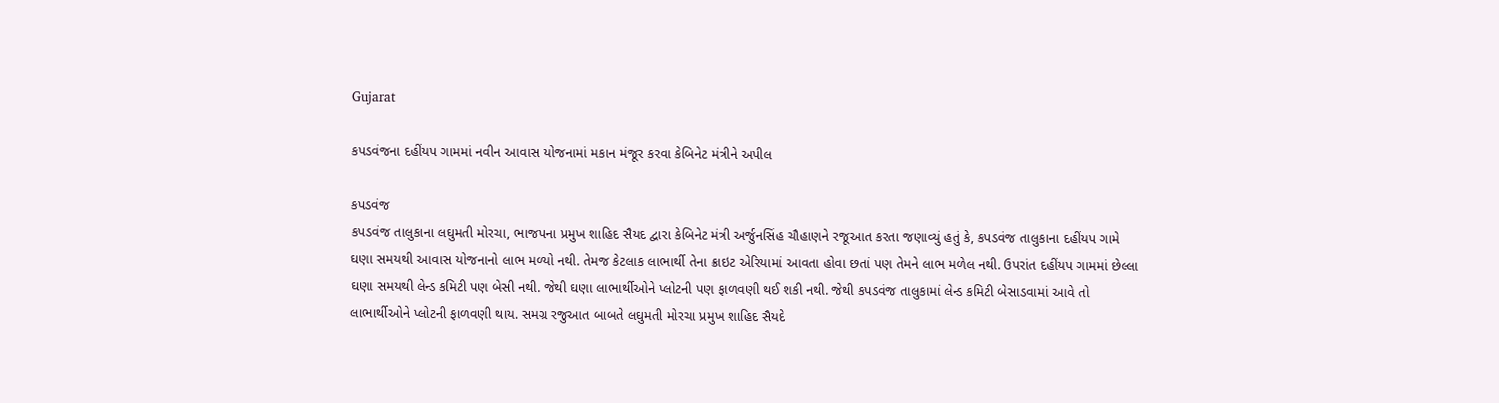Gujarat

કપડવંજના દહીંયપ ગામમાં નવીન આવાસ યોજનામાં મકાન મંજૂર કરવા કેબિનેટ મંત્રીને અપીલ

કપડવંજ
કપડવંજ તાલુકાના લઘુમતી મોરચા, ભાજપના પ્રમુખ શાહિદ સૈયદ દ્વારા કેબિનેટ મંત્રી અર્જુનસિંહ ચૌહાણને રજૂઆત કરતા જણાવ્યું હતું કે, કપડવંજ તાલુકાના દહીંયપ ગામે ઘણા સમયથી આવાસ યોજનાનો લાભ મળ્યો નથી. તેમજ કેટલાક લાભાર્થી તેના ક્રાઇટ એરિયામાં આવતા હોવા છતાં પણ તેમને લાભ મળેલ નથી. ઉપરાંત દહીંયપ ગામમાં છેલ્લા ઘણા સમયથી લેન્ડ કમિટી પણ બેસી નથી. જેથી ઘણા લાભાર્થીઓને પ્લોટની પણ ફાળવણી થઈ શકી નથી. જેથી કપડવંજ તાલુકામાં લેન્ડ કમિટી બેસાડવામાં આવે તો લાભાર્થીઓને પ્લોટની ફાળવણી થાય. સમગ્ર રજુઆત બાબતે લઘુમતી મોરચા પ્રમુખ શાહિદ સૈયદે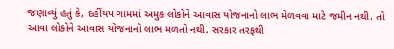જણાવ્યું હતું કે, દહીંયપ ગામમાં અમુક લોકોને આવાસ યોજનાનો લાભ મેળવવા માટે જમીન નથી. તો આવા લોકોને આવાસ યોજનાનો લાભ મળતો નથી. સરકાર તરફથી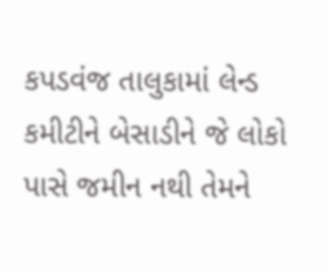કપડવંજ તાલુકામાં લેન્ડ કમીટીને બેસાડીને જે લોકો પાસે જમીન નથી તેમને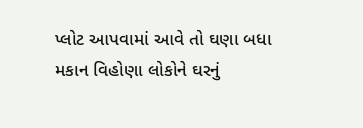પ્લોટ આપવામાં આવે તો ઘણા બધા મકાન વિહોણા લોકોને ઘરનું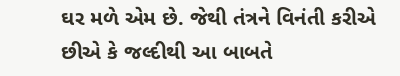ઘર મળે એમ છે. જેથી તંત્રને વિનંતી કરીએ છીએ કે જલ્દીથી આ બાબતે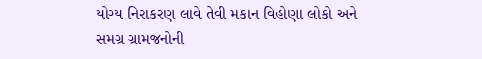યોગ્ય નિરાકરણ લાવે તેવી મકાન વિહોણા લોકો અને સમગ્ર ગ્રામજનોની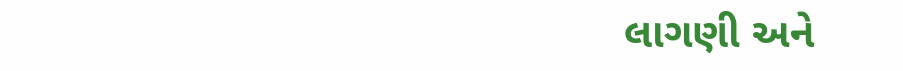લાગણી અને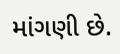માંગણી છે.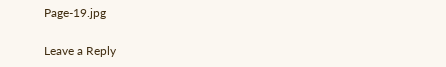Page-19.jpg

Leave a Reply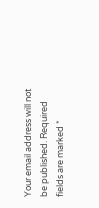Your email address will not be published. Required fields are marked *